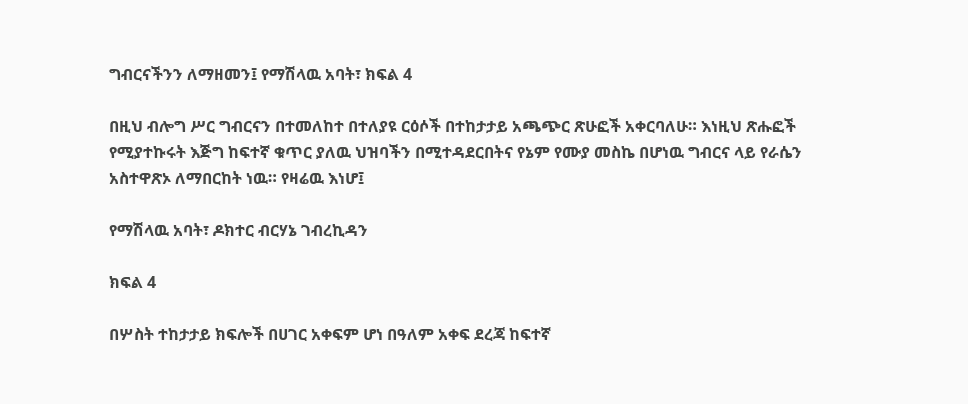ግብርናችንን ለማዘመን፤ የማሽላዉ አባት፣ ክፍል 4

በዚህ ብሎግ ሥር ግብርናን በተመለከተ በተለያዩ ርዕሶች በተከታታይ አጫጭር ጽሁፎች አቀርባለሁ። እነዚህ ጽሑፎች የሚያተኩሩት እጅግ ከፍተኛ ቁጥር ያለዉ ህዝባችን በሚተዳደርበትና የኔም የሙያ መስኬ በሆነዉ ግብርና ላይ የራሴን አስተዋጽኦ ለማበርከት ነዉ። የዛሬዉ እነሆ፤

የማሽላዉ አባት፣ ዶክተር ብርሃኔ ገብረኪዳን

ክፍል 4

በሦስት ተከታታይ ክፍሎች በሀገር አቀፍም ሆነ በዓለም አቀፍ ደረጃ ከፍተኛ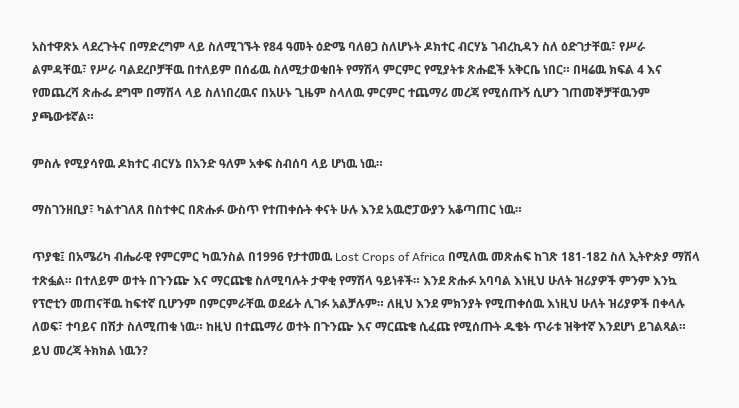አስተዋጽኦ ላደረጉትና በማድረግም ላይ ስለሚገኙት የ84 ዓመት ዕድሜ ባለፀጋ ስለሆኑት ዶክተር ብርሃኔ ገብረኪዳን ስለ ዕድገታቸዉ፣ የሥራ ልምዳቸዉ፣ የሥራ ባልደረቦቻቸዉ በተለይም በሰፊዉ ስለሚታወቁበት የማሽላ ምርምር የሚያትቱ ጽሑፎች አቅርቤ ነበር። በዛሬዉ ክፍል 4 እና የመጨረሻ ጽሑፌ ደግሞ በማሽላ ላይ ስለነበረዉና በአሁኑ ጊዜም ስላለዉ ምርምር ተጨማሪ መረጃ የሚሰጡኝ ሲሆን ገጠመኞቻቸዉንም ያጫውቱኛል።

ምስሉ የሚያሳየዉ ዶክተር ብርሃኔ በአንድ ዓለም አቀፍ ስብሰባ ላይ ሆነዉ ነዉ።

ማስገንዘቢያ፣ ካልተገለጸ በስተቀር በጽሑፉ ውስጥ የተጠቀሱት ቀናት ሁሉ እንደ አዉሮፓውያን አቆጣጠር ነዉ።

ጥያቄ፤ በአሜሪካ ብሔራዊ የምርምር ካዉንስል በ1996 የታተመዉ Lost Crops of Africa በሚለዉ መጽሐፍ ከገጽ 181-182 ስለ ኢትዮጵያ ማሽላ ተጽፏል። በተለይም ወተት በጉንጬ እና ማርጩቄ ስለሚባሉት ታዋቂ የማሽላ ዓይነቶች። እንደ ጽሑፉ አባባል እነዚህ ሁለት ዝሪያዎች ምንም እንኳ የፕሮቲን መጠናቸዉ ከፍተኛ ቢሆንም በምርምራቸዉ ወደፊት ሊገፉ አልቻሉም። ለዚህ እንደ ምክንያት የሚጠቀሰዉ እነዚህ ሁለት ዝሪያዎች በቀላሉ ለወፍ፣ ተባይና በሽታ ስለሚጠቁ ነዉ። ከዚህ በተጨማሪ ወተት በጉንጬ እና ማርጩቄ ሲፈጩ የሚሰጡት ዱቄት ጥራቱ ዝቅተኛ እንደሆነ ይገልጻል። ይህ መረጃ ትክክል ነዉን?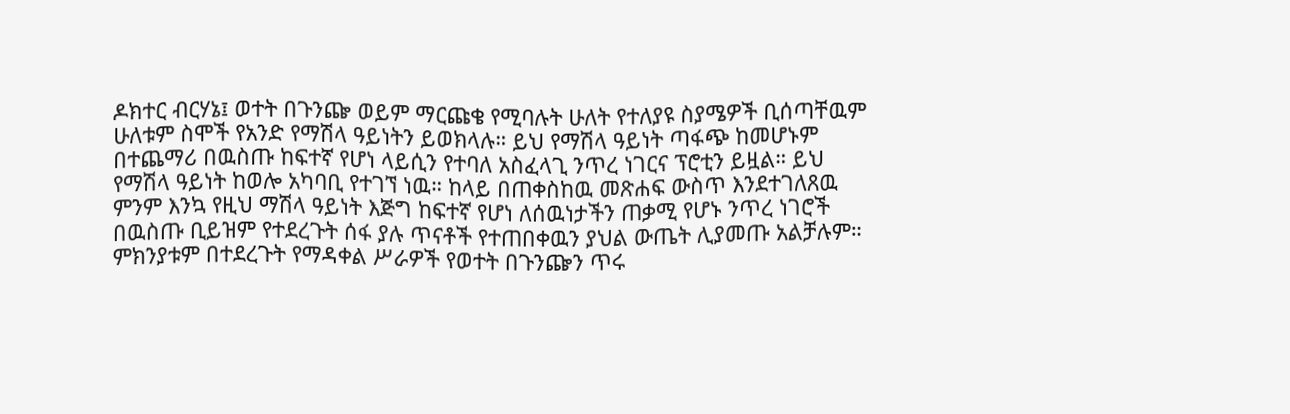ዶክተር ብርሃኔ፤ ወተት በጉንጬ ወይም ማርጩቄ የሚባሉት ሁለት የተለያዩ ስያሜዎች ቢሰጣቸዉም ሁለቱም ስሞች የአንድ የማሽላ ዓይነትን ይወክላሉ። ይህ የማሽላ ዓይነት ጣፋጭ ከመሆኑም በተጨማሪ በዉስጡ ከፍተኛ የሆነ ላይሲን የተባለ አስፈላጊ ንጥረ ነገርና ፕሮቲን ይዟል። ይህ የማሽላ ዓይነት ከወሎ አካባቢ የተገኘ ነዉ። ከላይ በጠቀስከዉ መጽሐፍ ውስጥ እንደተገለጸዉ ምንም እንኳ የዚህ ማሽላ ዓይነት እጅግ ከፍተኛ የሆነ ለሰዉነታችን ጠቃሚ የሆኑ ንጥረ ነገሮች በዉስጡ ቢይዝም የተደረጉት ሰፋ ያሉ ጥናቶች የተጠበቀዉን ያህል ውጤት ሊያመጡ አልቻሉም። ምክንያቱም በተደረጉት የማዳቀል ሥራዎች የወተት በጉንጬን ጥሩ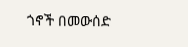ጎኖች በመውሰድ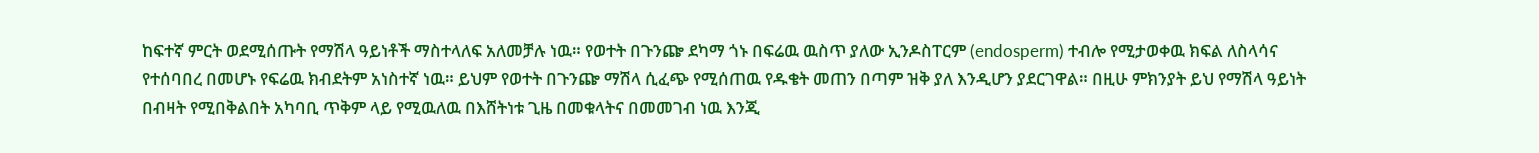ከፍተኛ ምርት ወደሚሰጡት የማሽላ ዓይነቶች ማስተላለፍ አለመቻሉ ነዉ። የወተት በጉንጬ ደካማ ጎኑ በፍሬዉ ዉስጥ ያለው ኢንዶስፐርም (endosperm) ተብሎ የሚታወቀዉ ክፍል ለስላሳና የተሰባበረ በመሆኑ የፍሬዉ ክብደትም አነስተኛ ነዉ። ይህም የወተት በጉንጬ ማሽላ ሲፈጭ የሚሰጠዉ የዱቄት መጠን በጣም ዝቅ ያለ እንዲሆን ያደርገዋል። በዚሁ ምክንያት ይህ የማሽላ ዓይነት በብዛት የሚበቅልበት አካባቢ ጥቅም ላይ የሚዉለዉ በእሸትነቱ ጊዜ በመቁላትና በመመገብ ነዉ እንጂ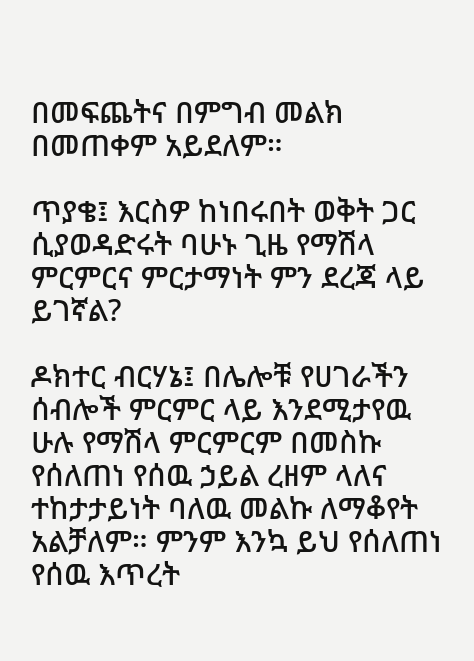በመፍጨትና በምግብ መልክ በመጠቀም አይደለም።

ጥያቄ፤ እርስዎ ከነበሩበት ወቅት ጋር ሲያወዳድሩት ባሁኑ ጊዜ የማሽላ ምርምርና ምርታማነት ምን ደረጃ ላይ ይገኛል?

ዶክተር ብርሃኔ፤ በሌሎቹ የሀገራችን ሰብሎች ምርምር ላይ እንደሚታየዉ ሁሉ የማሽላ ምርምርም በመስኩ የሰለጠነ የሰዉ ኃይል ረዘም ላለና ተከታታይነት ባለዉ መልኩ ለማቆየት አልቻለም። ምንም እንኳ ይህ የሰለጠነ የሰዉ እጥረት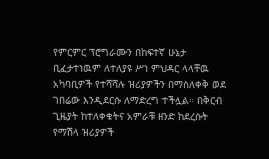የምርምር ፕሮግራሙን በከፍተኛ ሁኔታ ቢፈታተነዉም ለተለያዩ ሥነ ምህዳር ላላቸዉ አካባቢዎች የተሻሻሉ ዝሪያዎችን በማስለቀቅ ወደ ገበሬው እንዲደርሱ ለማድረግ ተችሏል። በቅርብ ጊዜያት ከተለቀቁትና አምራቹ ዘንድ ከደረሱት የማሽላ ዝሪያዎች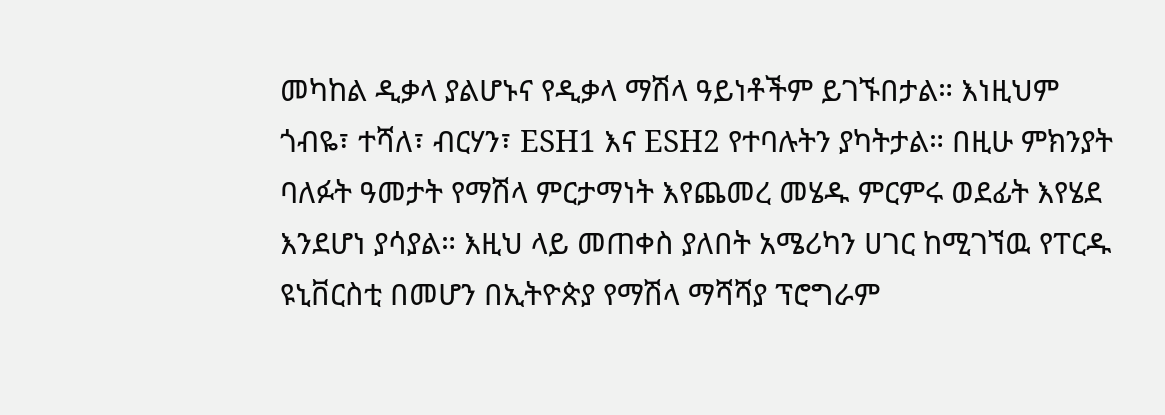መካከል ዲቃላ ያልሆኑና የዲቃላ ማሽላ ዓይነቶችም ይገኙበታል። እነዚህም ጎብዬ፣ ተሻለ፣ ብርሃን፣ ESH1 እና ESH2 የተባሉትን ያካትታል። በዚሁ ምክንያት ባለፉት ዓመታት የማሽላ ምርታማነት እየጨመረ መሄዱ ምርምሩ ወደፊት እየሄደ እንደሆነ ያሳያል። እዚህ ላይ መጠቀስ ያለበት አሜሪካን ሀገር ከሚገኘዉ የፐርዱ ዩኒቨርስቲ በመሆን በኢትዮጵያ የማሽላ ማሻሻያ ፕሮግራም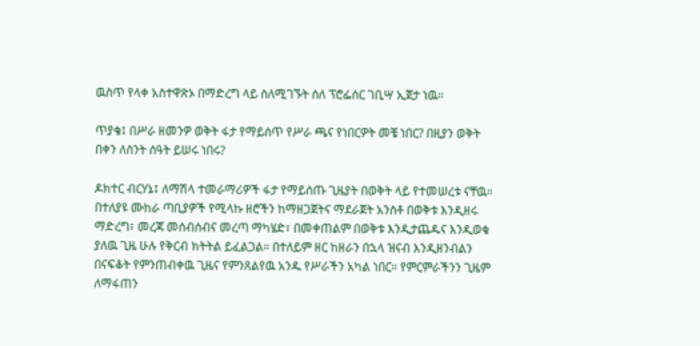ዉስጥ የላቀ አስተዋጽኦ በማድረግ ላይ ስለሚገኙት ሰለ ፕሮፌሰር ገቢሣ ኢጀታ ነዉ።

ጥያቄ፤ በሥራ ዘመንዎ ወቅት ፋታ የማይሰጥ የሥራ ጫና የነበርዎት መቼ ነበር? በዚያን ወቅት በቀን ለስንት ሰዓት ይሠሩ ነበሩ?

ዶክተር ብርሃኔ፤ ለማሽላ ተመራማሪዎች ፋታ የማይሰጡ ጊዜያት በወቅት ላይ የተመሠረቱ ናቸዉ። በተለያዩ ሙከራ ጣቢያዎች የሚላኩ ዘሮችን ከማዘጋጀትና ማደራጀት አንስቶ በወቅቱ እንዲዘሩ ማድረግ፣ መረጃ መሰብሰብና መረጣ ማካሄድ፣ በመቀጠልም በወቅቱ እንዲታጨዱና እንዲወቁ ያለዉ ጊዜ ሁሉ የቅርብ ክትትል ይፈልጋል። በተለይም ዘር ከዘራን በኋላ ዝናብ እንዲዘንብልን በናፍቆት የምንጠብቀዉ ጊዜና የምንጸልየዉ አንዱ የሥራችን አካል ነበር። የምርምራችንን ጊዜም ለማፋጠን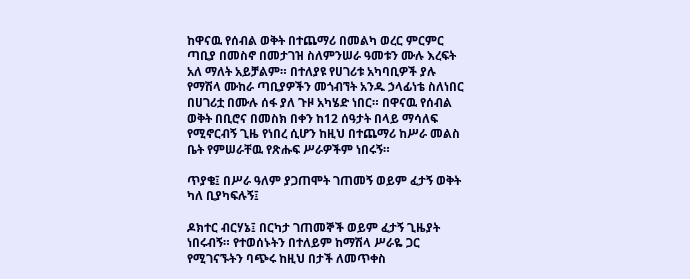ከዋናዉ የሰብል ወቅት በተጨማሪ በመልካ ወረር ምርምር ጣቢያ በመስኖ በመታገዝ ስለምንሠራ ዓመቱን ሙሉ እረፍት አለ ማለት አይቻልም። በተለያዩ የሀገሪቱ አካባቢዎች ያሉ የማሽላ ሙከራ ጣቢያዎችን መጎብኘት አንዱ ኃላፊነቴ ስለነበር በሀገሪቷ በሙሉ ሰፋ ያለ ጉዞ አካሄድ ነበር። በዋናዉ የሰብል ወቅት በቢሮና በመስክ በቀን ከ12 ሰዓታት በላይ ማሳለፍ የሚኖርብኝ ጊዜ የነበረ ሲሆን ከዚህ በተጨማሪ ከሥራ መልስ ቤት የምሠራቸዉ የጽሑፍ ሥራዎችም ነበሩኝ።

ጥያቄ፤ በሥራ ዓለም ያጋጠሞት ገጠመኝ ወይም ፈታኝ ወቅት ካለ ቢያካፍሉኝ፤

ዶክተር ብርሃኔ፤ በርካታ ገጠመኞች ወይም ፈታኝ ጊዜያት ነበሩብኝ። የተወሰኑትን በተለይም ከማሽላ ሥራዬ ጋር የሚገናኙትን ባጭሩ ከዚህ በታች ለመጥቀስ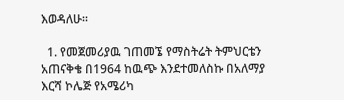እወዳለሁ።

  1. የመጀመሪያዉ ገጠመኜ የማስትሬት ትምህርቴን አጠናቅቄ በ1964 ከዉጭ እንደተመለስኩ በአለማያ እርሻ ኮሌጅ የአሜሪካ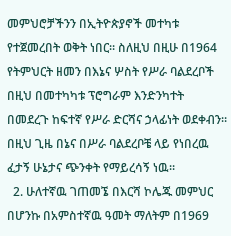መምህሮቻችንን በኢትዮጵያኖች መተካቱ የተጀመረበት ወቅት ነበር። ስለዚህ በዚሁ በ1964 የትምህርት ዘመን በእኔና ሦስት የሥራ ባልደረቦች በዚህ በመተካካቱ ፕሮግራም እንድንካተት በመደረጉ ከፍተኛ የሥራ ድርሻና ኃላፊነት ወደቀብን። በዚህ ጊዜ በኔና በሥራ ባልደረቦቼ ላይ የነበረዉ ፈታኝ ሁኔታና ጭንቀት የማይረሳኝ ነዉ።
  2. ሁለተኛዉ ገጠመኜ በእርሻ ኮሌጁ መምህር በሆንኩ በአምስተኛዉ ዓመት ማለትም በ1969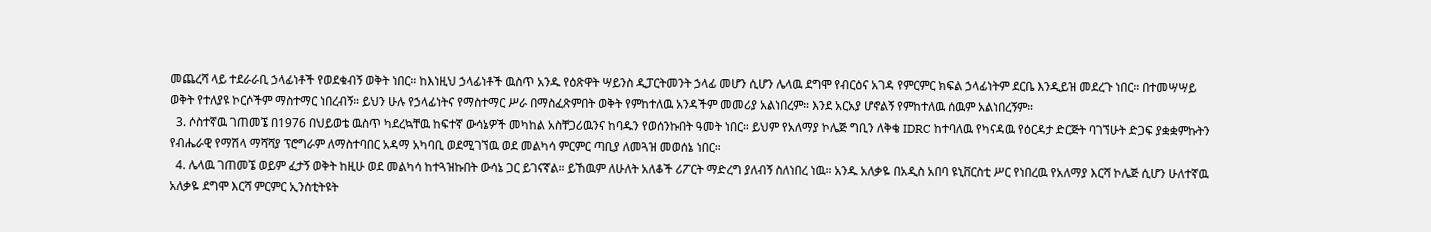መጨረሻ ላይ ተደራራቢ ኃላፊነቶች የወደቁብኝ ወቅት ነበር። ከእነዚህ ኃላፊነቶች ዉስጥ አንዱ የዕጽዋት ሣይንስ ዲፓርትመንት ኃላፊ መሆን ሲሆን ሌላዉ ደግሞ የብርዕና አገዳ የምርምር ክፍል ኃላፊነትም ደርቤ እንዲይዝ መደረጉ ነበር። በተመሣሣይ ወቅት የተለያዩ ኮርሶችም ማስተማር ነበረብኝ። ይህን ሁሉ የኃላፊነትና የማስተማር ሥራ በማስፈጽምበት ወቅት የምከተለዉ አንዳችም መመሪያ አልነበረም። እንደ አርአያ ሆኖልኝ የምከተለዉ ሰዉም አልነበረኝም።
  3. ሶስተኛዉ ገጠመኜ በ1976 በህይወቴ ዉስጥ ካደረኳቸዉ ከፍተኛ ውሳኔዎች መካከል አስቸጋሪዉንና ከባዱን የወሰንኩበት ዓመት ነበር። ይህም የአለማያ ኮሌጅ ግቢን ለቅቄ IDRC ከተባለዉ የካናዳዉ የዕርዳታ ድርጅት ባገኘሁት ድጋፍ ያቋቋምኩትን የብሔራዊ የማሽላ ማሻሻያ ፕሮግራም ለማስተባበር አዳማ አካባቢ ወደሚገኘዉ ወደ መልካሳ ምርምር ጣቢያ ለመጓዝ መወሰኔ ነበር።
  4. ሌላዉ ገጠመኜ ወይም ፈታኝ ወቅት ከዚሁ ወደ መልካሳ ከተጓዝኩበት ውሳኔ ጋር ይገናኛል። ይኸዉም ለሁለት አለቆች ሪፖርት ማድረግ ያለብኝ ስለነበረ ነዉ። አንዱ አለቃዬ በአዲስ አበባ ዩኒቨርስቲ ሥር የነበረዉ የአለማያ እርሻ ኮሌጅ ሲሆን ሁለተኛዉ አለቃዬ ደግሞ እርሻ ምርምር ኢንስቲትዩት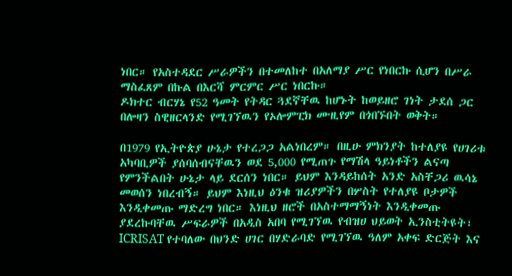ነበር። የአስተዳደር ሥራዎችን በተመለከተ በአለማያ ሥር የነበርኩ ሲሆን በሥራ ማስፈጸም በኩል በእርሻ ምርምር ሥር ነበርኩ።
ዶክተር ብርሃኔ የ52 ዓመት የትዳር ጓደኛቸዉ ከሆኑት ከወይዘሮ ገነት ታደሰ ጋር በሎዛን ስዊዘርላንድ የሚገኘዉን የኦሎምፒክ ሙዚየም በጎበኙበት ወቅት።

በ1979 የኢትዮጵያ ሁኔታ የተረጋጋ አልነበረም። በዚሁ ምክንያት ከተለያዩ የሀገሪቱ አካባቢዎች ያሰባሰብናቸዉን ወደ 5,000 የሚጠጉ የማሽላ ዓይነቶችን ልናጣ የምንችልበት ሁኔታ ላይ ደርሰን ነበር። ይህም እንዳይከሰት አንድ አስቸጋሪ ዉሳኔ መወሰን ነበረብኝ። ይህም እነዚህ ዕንቁ ዝሪያዎችን በሦስት የተለያዩ ቦታዎች እንዲቀመጡ ማድረግ ነበር። እነዚህ ዘሮች በአስተማማኝነት እንዲቀመጡ ያደረኩባቸዉ ሥፍራዎች በአዲስ አበባ የሚገኘዉ የብዝሀ ህይወት ኢንስቲትዩት፣ ICRISAT የተባለው በህንድ ሀገር በሃድራባድ የሚገኘዉ ዓለም አቀፍ ድርጅት እና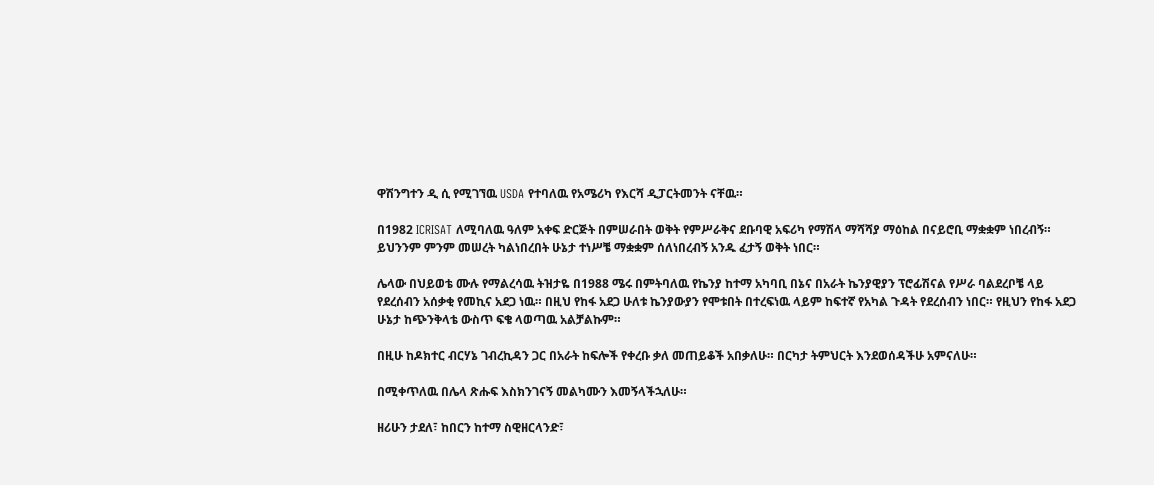ዋሽንግተን ዲ ሲ የሚገኘዉ USDA የተባለዉ የአሜሪካ የእርሻ ዲፓርትመንት ናቸዉ።

በ1982 ICRISAT ለሚባለዉ ዓለም አቀፍ ድርጅት በምሠራበት ወቅት የምሥራቅና ደቡባዊ አፍሪካ የማሽላ ማሻሻያ ማዕከል በናይሮቢ ማቋቋም ነበረብኝ። ይህንንም ምንም መሠረት ካልነበረበት ሁኔታ ተነሥቼ ማቋቋም ሰለነበረብኝ አንዱ ፈታኝ ወቅት ነበር።

ሌላው በህይወቴ ሙሉ የማልረሳዉ ትዝታዬ በ1988 ሜሩ በምትባለዉ የኬንያ ከተማ አካባቢ በኔና በአራት ኬንያዊያን ፕሮፊሽናል የሥራ ባልደረቦቼ ላይ የደረሰብን አሰቃቂ የመኪና አደጋ ነዉ። በዚህ የከፋ አደጋ ሁለቱ ኬንያውያን የሞቱበት በተረፍነዉ ላይም ከፍተኛ የአካል ጉዳት የደረሰብን ነበር። የዚህን የከፋ አደጋ ሁኔታ ከጭንቅላቴ ውስጥ ፍቄ ላወጣዉ አልቻልኩም።

በዚሁ ከዶክተር ብርሃኔ ገብረኪዳን ጋር በአራት ከፍሎች የቀረቡ ቃለ መጠይቆች አበቃለሁ። በርካታ ትምህርት እንደወሰዳችሁ አምናለሁ።

በሚቀጥለዉ በሌላ ጽሑፍ እስክንገናኝ መልካሙን እመኝላችኋለሁ።

ዘሪሁን ታደለ፣ ከበርን ከተማ ስዊዘርላንድ፣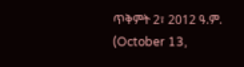ጥቅምት 2፣ 2012 ዓ.ም. (October 13,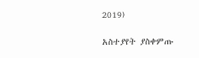2019)

አስተያየት ያስቀምጡ